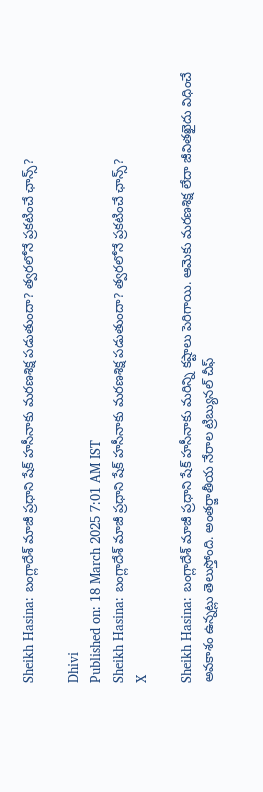Sheikh Hasina: బంగ్లాదేశ్ మాజీ ప్రధాని షేక్ హసీనాకు మరణశిక్ష పడుతుందా? త్వరలోనే ప్రకటించే ఛాన్స్?

Dhivi
Published on: 18 March 2025 7:01 AM IST
Sheikh Hasina: బంగ్లాదేశ్ మాజీ ప్రధాని షేక్ హసీనాకు మరణశిక్ష పడుతుందా? త్వరలోనే ప్రకటించే ఛాన్స్?
X

Sheikh Hasina: బంగ్లాదేశ్ మాజీ ప్రధాని షేక్ హసీనాకు మరిన్ని కష్టాలు పెరిగాయి. ఆమెకు మరణశిక్ష లేదా జీవితఖైదు విధించే అవకాశం ఉన్నట్లు తెలుస్తోంది. అంతర్జాతీయ నేరాల ట్రిబ్యునల్ చీఫ్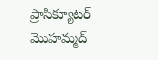ప్రాసిక్యూటర్ మొహమ్మద్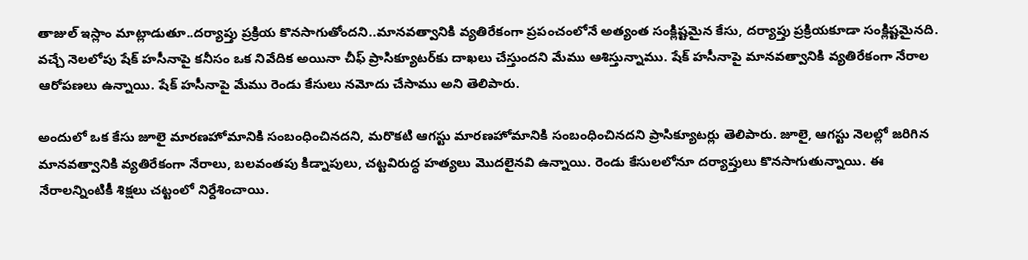తాజుల్ ఇస్లాం మాట్లాడుతూ..దర్యాప్తు ప్రక్రియ కొనసాగుతోందని..మానవత్వానికి వ్యతిరేకంగా ప్రపంచంలోనే అత్యంత సంక్లిష్టమైన కేసు, దర్యాప్తు ప్రక్రియకూడా సంక్లిష్టమైనది. వచ్చే నెలలోపు షేక్ హసీనాపై కనీసం ఒక నివేదిక అయినా చీఫ్ ప్రాసిక్యూటర్‌కు దాఖలు చేస్తుందని మేము ఆశిస్తున్నాము. షేక్ హసీనాపై మానవత్వానికి వ్యతిరేకంగా నేరాల ఆరోపణలు ఉన్నాయి. షేక్ హసీనాపై మేము రెండు కేసులు నమోదు చేసాము అని తెలిపారు.

అందులో ఒక కేసు జూలై మారణహోమానికి సంబంధించినదని, మరొకటి ఆగస్టు మారణహోమానికి సంబంధించినదని ప్రాసిక్యూటర్లు తెలిపారు. జూలై, ఆగస్టు నెలల్లో జరిగిన మానవత్వానికి వ్యతిరేకంగా నేరాలు, బలవంతపు కిడ్నాపులు, చట్టవిరుద్ధ హత్యలు మొదలైనవి ఉన్నాయి. రెండు కేసులలోనూ దర్యాప్తులు కొనసాగుతున్నాయి. ఈ నేరాలన్నింటికీ శిక్షలు చట్టంలో నిర్దేశించాయి.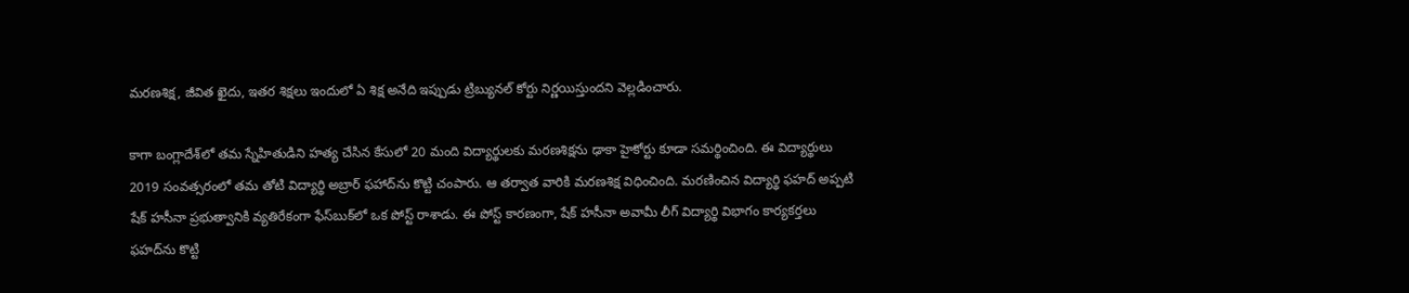మరణశిక్ష, జీవిత ఖైదు, ఇతర శిక్షలు ఇందులో ఏ శిక్ష అనేది ఇప్పుడు ట్రిబ్యునల్ కోర్టు నిర్ణయిస్తుందని వెల్లడించారు.

కాగా బంగ్లాదేశ్‌లో తమ స్నేహితుడిని హత్య చేసిన కేసులో 20 మంది విద్యార్థులకు మరణశిక్షను ఢాకా హైకోర్టు కూడా సమర్థించింది. ఈ విద్యార్థులు 2019 సంవత్సరంలో తమ తోటి విద్యార్థి అబ్రార్ ఫహాద్‌ను కొట్టి చంపారు. ఆ తర్వాత వారికి మరణశిక్ష విధించింది. మరణించిన విద్యార్థి ఫహద్ అప్పటి షేక్ హసీనా ప్రభుత్వానికి వ్యతిరేకంగా ఫేస్‌బుక్‌లో ఒక పోస్ట్ రాశాడు. ఈ పోస్ట్ కారణంగా, షేక్ హసీనా అవామీ లీగ్ విద్యార్థి విభాగం కార్యకర్తలు ఫహద్‌ను కొట్టి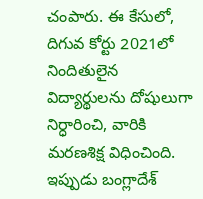చంపారు. ఈ కేసులో, దిగువ కోర్టు 2021లో నిందితులైన విద్యార్థులను దోషులుగా నిర్ధారించి, వారికి మరణశిక్ష విధించింది. ఇప్పుడు బంగ్లాదేశ్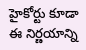హైకోర్టు కూడా ఈ నిర్ణయాన్ని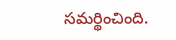సమర్థించింది.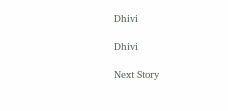Dhivi

Dhivi

Next Story